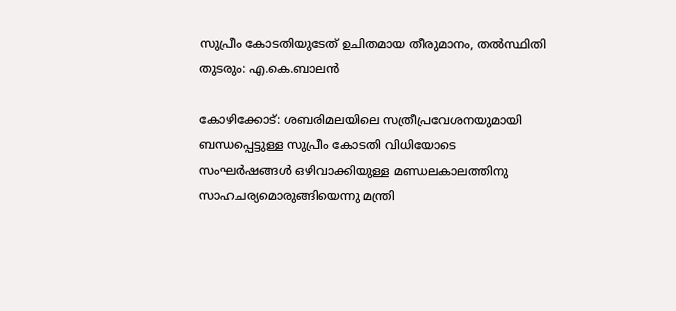സുപ്രീം കോടതിയുടേത് ഉചിതമായ തീരുമാനം, തല്‍സ്ഥിതി തുടരും: എ.കെ.ബാലന്‍

കോഴിക്കോട്: ശബരിമലയിലെ സത്രീപ്രവേശനയുമായി ബന്ധപ്പെട്ടുള്ള സുപ്രീം കോടതി വിധിയോടെ സംഘര്‍ഷങ്ങള്‍ ഒഴിവാക്കിയുള്ള മണ്ഡലകാലത്തിനു സാഹചര്യമൊരുങ്ങിയെന്നു മന്ത്രി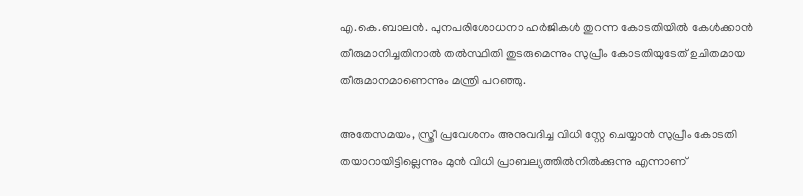എ.കെ.ബാലന്‍. പുനപരിശോധനാ ഹര്‍ജികള്‍ തുറന്ന കോടതിയില്‍ കേള്‍ക്കാന്‍ തീരുമാനിച്ചതിനാല്‍ തല്‍സ്ഥിതി തുടരുമെന്നും സുപ്രീം കോടതിയുടേത് ഉചിതമായ തീരുമാനമാണെന്നും മന്ത്രി പറഞ്ഞു.

അതേസമയം, സ്ത്രീ പ്രവേശനം അനുവദിച്ച വിധി സ്റ്റേ ചെയ്യാന്‍ സുപ്രീം കോടതി തയാറായിട്ടില്ലെന്നും മുന്‍ വിധി പ്രാബല്യത്തില്‍നില്‍ക്കുന്നു എന്നാണ്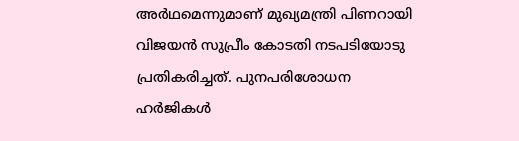അര്‍ഥമെന്നുമാണ് മുഖ്യമന്ത്രി പിണറായി വിജയന്‍ സുപ്രീം കോടതി നടപടിയോടു പ്രതികരിച്ചത്. പുനപരിശോധന ഹര്‍ജികള്‍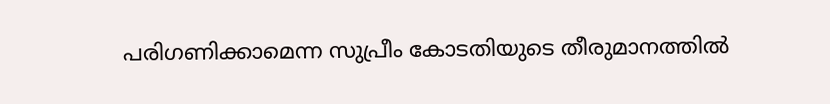പരിഗണിക്കാമെന്ന സുപ്രീം കോടതിയുടെ തീരുമാനത്തില്‍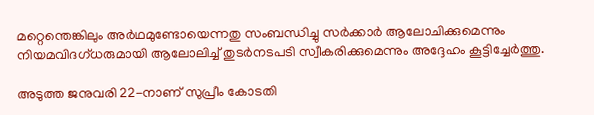മറ്റെന്തെങ്കിലും അര്‍ഥമുണ്ടോയെന്നതു സംബന്ധിച്ചു സര്‍ക്കാര്‍ ആലോചിക്കുമെന്നും നിയമവിദഗ്ധരുമായി ആലോലിച്ച്‌ തുടര്‍നടപടി സ്വീകരിക്കുമെന്നും അദ്ദേഹം കൂട്ടിച്ചേര്‍ത്തു.

അടുത്ത ജനുവരി 22-നാണ് സുപ്രീം കോടതി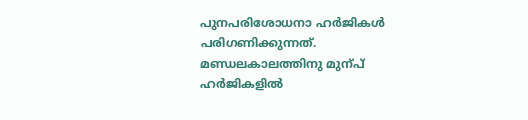പുനപരിശോധനാ ഹര്‍ജികള്‍ പരിഗണിക്കുന്നത്. മണ്ഡലകാലത്തിനു മുന്പ് ഹര്‍ജികളില്‍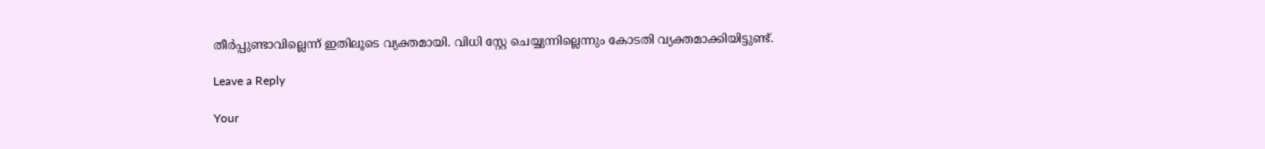തീര്‍പ്പുണ്ടാവില്ലെന്ന് ഇതിലൂടെ വ്യക്തമായി. വിധി സ്റ്റേ ചെയ്യുന്നില്ലെന്നും കോടതി വ്യക്തമാക്കിയിട്ടുണ്ട്.

Leave a Reply

Your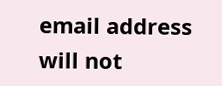email address will not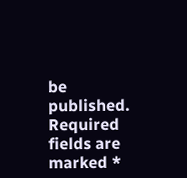be published. Required fields are marked *